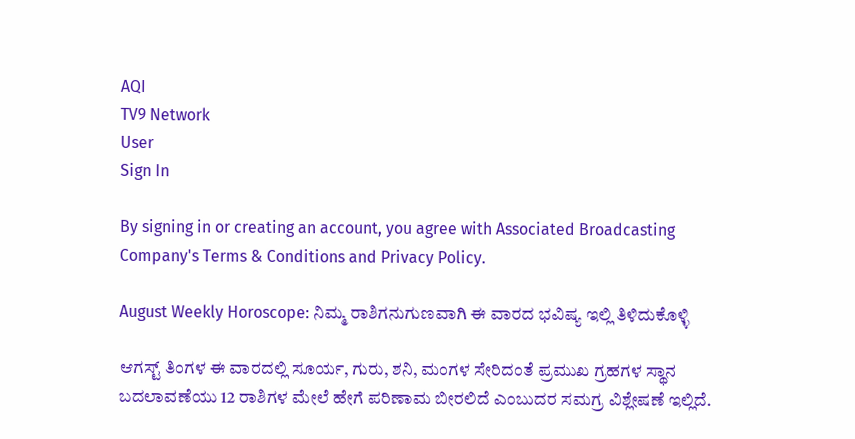AQI
TV9 Network
User
Sign In

By signing in or creating an account, you agree with Associated Broadcasting Company's Terms & Conditions and Privacy Policy.

August Weekly Horoscope: ನಿಮ್ಮ ರಾಶಿಗನುಗುಣವಾಗಿ ಈ ವಾರದ ಭವಿಷ್ಯ ಇಲ್ಲಿ ತಿಳಿದುಕೊಳ್ಳಿ

ಆಗಸ್ಟ್ ತಿಂಗಳ ಈ ವಾರದಲ್ಲಿ ಸೂರ್ಯ, ಗುರು, ಶನಿ, ಮಂಗಳ ಸೇರಿದಂತೆ ಪ್ರಮುಖ ಗ್ರಹಗಳ ಸ್ಥಾನ ಬದಲಾವಣೆಯು 12 ರಾಶಿಗಳ ಮೇಲೆ ಹೇಗೆ ಪರಿಣಾಮ ಬೀರಲಿದೆ ಎಂಬುದರ ಸಮಗ್ರ ವಿಶ್ಲೇಷಣೆ ಇಲ್ಲಿದೆ.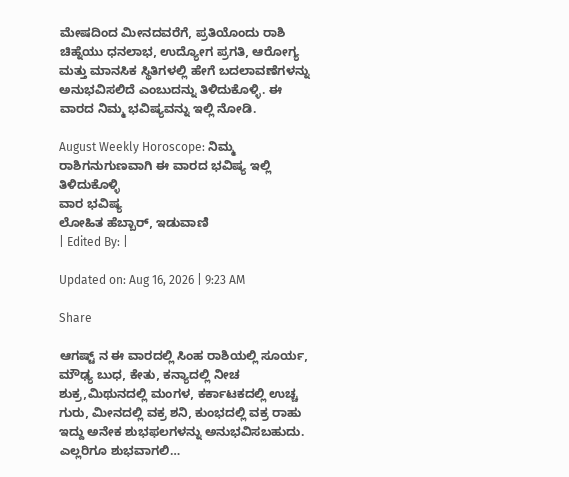ಮೇಷದಿಂದ ಮೀನದವರೆಗೆ, ಪ್ರತಿಯೊಂದು ರಾಶಿ ಚಿಹ್ನೆಯು ಧನಲಾಭ, ಉದ್ಯೋಗ ಪ್ರಗತಿ, ಆರೋಗ್ಯ ಮತ್ತು ಮಾನಸಿಕ ಸ್ಥಿತಿಗಳಲ್ಲಿ ಹೇಗೆ ಬದಲಾವಣೆಗಳನ್ನು ಅನುಭವಿಸಲಿದೆ ಎಂಬುದನ್ನು ತಿಳಿದುಕೊಳ್ಳಿ. ಈ ವಾರದ ನಿಮ್ಮ ಭವಿಷ್ಯವನ್ನು ಇಲ್ಲಿ ನೋಡಿ.

August Weekly Horoscope: ನಿಮ್ಮ ರಾಶಿಗನುಗುಣವಾಗಿ ಈ ವಾರದ ಭವಿಷ್ಯ ಇಲ್ಲಿ ತಿಳಿದುಕೊಳ್ಳಿ
ವಾರ ಭವಿಷ್ಯ
ಲೋಹಿತ ಹೆಬ್ಬಾರ್, ಇಡುವಾಣಿ
| Edited By: |

Updated on: Aug 16, 2026 | 9:23 AM

Share

ಆಗಷ್ಟ್ ನ ಈ ವಾರದಲ್ಲಿ ಸಿಂಹ ರಾಶಿಯಲ್ಲಿ ಸೂರ್ಯ, ಮೌಢ್ಯ ಬುಧ, ಕೇತು, ಕನ್ಯಾದಲ್ಲಿ ನೀಚ ಶುಕ್ರ,ಮಿಥುನದಲ್ಲಿ ಮಂಗಳ, ಕರ್ಕಾಟಕದಲ್ಲಿ ಉಚ್ಚ ಗುರು, ಮೀನದಲ್ಲಿ ವಕ್ರ ಶನಿ, ಕುಂಭದಲ್ಲಿ ವಕ್ರ ರಾಹು ಇದ್ದು ಅನೇಕ ಶುಭಫಲಗಳನ್ನು ಅನುಭವಿಸಬಹುದು. ಎಲ್ಲರಿಗೂ ಶುಭವಾಗಲಿ…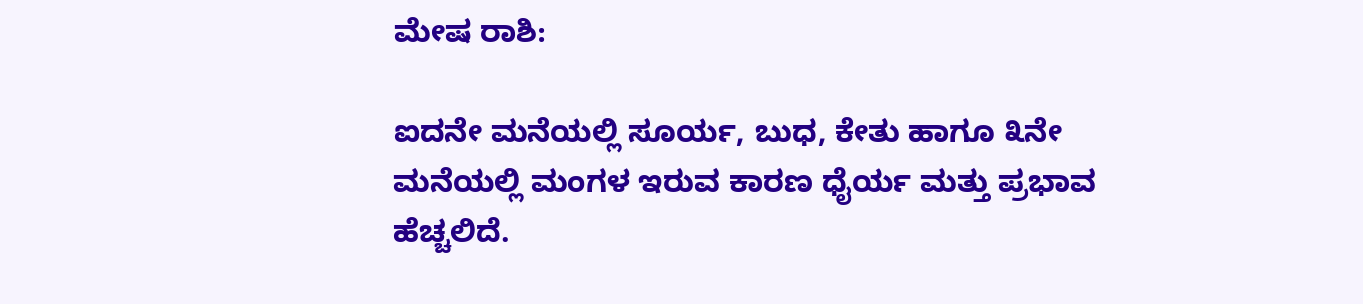ಮೇಷ ರಾಶಿ:

ಐದನೇ ಮನೆಯಲ್ಲಿ ಸೂರ್ಯ, ಬುಧ, ಕೇತು ಹಾಗೂ ೩ನೇ ಮನೆಯಲ್ಲಿ ಮಂಗಳ ಇರುವ ಕಾರಣ ಧೈರ್ಯ ಮತ್ತು ಪ್ರಭಾವ ಹೆಚ್ಚಲಿದೆ.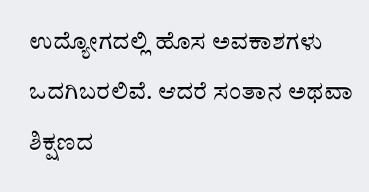ಉದ್ಯೋಗದಲ್ಲಿ ಹೊಸ ಅವಕಾಶಗಳು ಒದಗಿಬರಲಿವೆ. ಆದರೆ ಸಂತಾನ ಅಥವಾ ಶಿಕ್ಷಣದ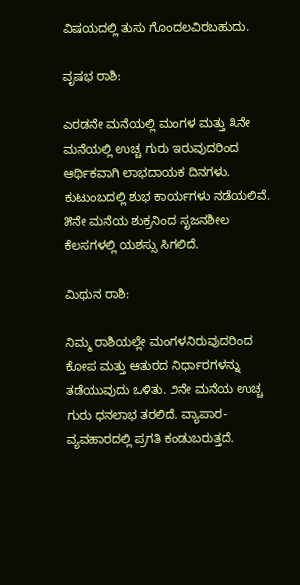ವಿಷಯದಲ್ಲಿ ತುಸು ಗೊಂದಲವಿರಬಹುದು.

ವೃಷಭ ರಾಶಿ:

ಎರಡನೇ ಮನೆಯಲ್ಲಿ ಮಂಗಳ ಮತ್ತು ೩ನೇ ಮನೆಯಲ್ಲಿ ಉಚ್ಚ ಗುರು ಇರುವುದರಿಂದ ಆರ್ಥಿಕವಾಗಿ ಲಾಭದಾಯಕ ದಿನಗಳು. ಕುಟುಂಬದಲ್ಲಿ ಶುಭ ಕಾರ್ಯಗಳು ನಡೆಯಲಿವೆ. ೫ನೇ ಮನೆಯ ಶುಕ್ರನಿಂದ ಸೃಜನಶೀಲ ಕೆಲಸಗಳಲ್ಲಿ ಯಶಸ್ಸು ಸಿಗಲಿದೆ.

ಮಿಥುನ ರಾಶಿ:

ನಿಮ್ಮ ರಾಶಿಯಲ್ಲೇ ಮಂಗಳನಿರುವುದರಿಂದ ಕೋಪ ಮತ್ತು ಆತುರದ ನಿರ್ಧಾರಗಳನ್ನು ತಡೆಯುವುದು ಒಳಿತು. ೨ನೇ ಮನೆಯ ಉಚ್ಚ ಗುರು ಧನಲಾಭ ತರಲಿದೆ. ವ್ಯಾಪಾರ-ವ್ಯವಹಾರದಲ್ಲಿ ಪ್ರಗತಿ ಕಂಡುಬರುತ್ತದೆ.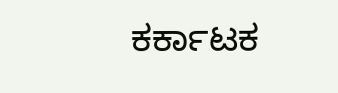ಕರ್ಕಾಟಕ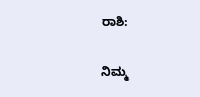ರಾಶಿ:

ನಿಮ್ಮ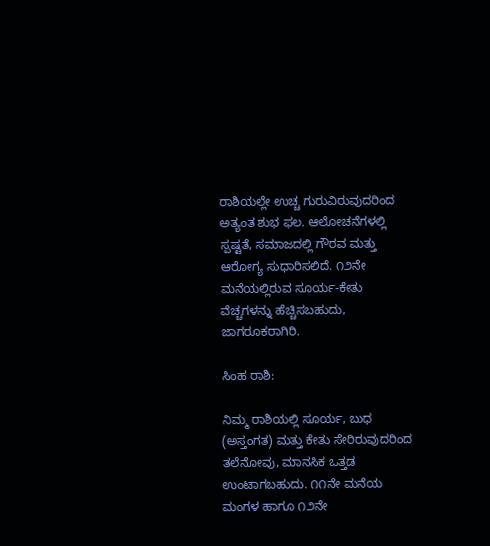ರಾಶಿಯಲ್ಲೇ ಉಚ್ಚ ಗುರುವಿರುವುದರಿಂದ ಅತ್ಯಂತ ಶುಭ ಫಲ. ಆಲೋಚನೆಗಳಲ್ಲಿ ಸ್ಪಷ್ಟತೆ, ಸಮಾಜದಲ್ಲಿ ಗೌರವ ಮತ್ತು ಆರೋಗ್ಯ ಸುಧಾರಿಸಲಿದೆ. ೧೨ನೇ ಮನೆಯಲ್ಲಿರುವ ಸೂರ್ಯ-ಕೇತು ವೆಚ್ಚಗಳನ್ನು ಹೆಚ್ಚಿಸಬಹುದು, ಜಾಗರೂಕರಾಗಿರಿ.

ಸಿಂಹ ರಾಶಿ:

ನಿಮ್ಮ ರಾಶಿಯಲ್ಲಿ ಸೂರ್ಯ, ಬುಧ (ಅಸ್ತಂಗತ) ಮತ್ತು ಕೇತು ಸೇರಿರುವುದರಿಂದ ತಲೆನೋವು, ಮಾನಸಿಕ ಒತ್ತಡ ಉಂಟಾಗಬಹುದು. ೧೧ನೇ ಮನೆಯ ಮಂಗಳ ಹಾಗೂ ೧೨ನೇ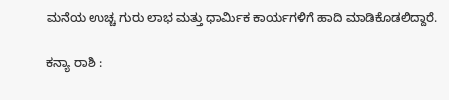ಮನೆಯ ಉಚ್ಚ ಗುರು ಲಾಭ ಮತ್ತು ಧಾರ್ಮಿಕ ಕಾರ್ಯಗಳಿಗೆ ಹಾದಿ ಮಾಡಿಕೊಡಲಿದ್ದಾರೆ.

ಕನ್ಯಾ ರಾಶಿ :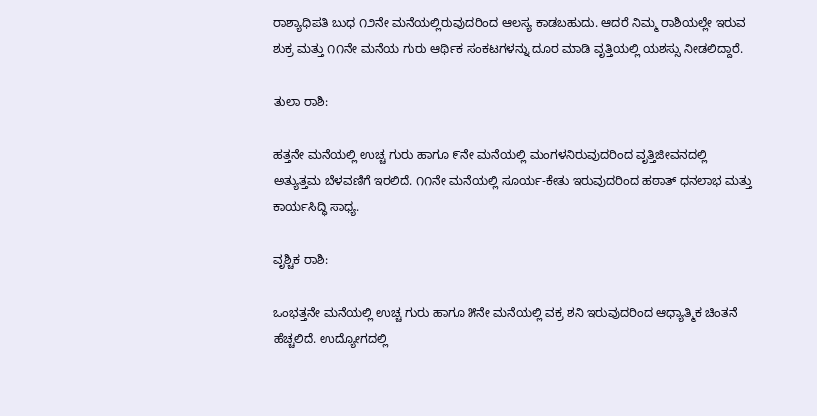ರಾಶ್ಯಾಧಿಪತಿ ಬುಧ ೧೨ನೇ ಮನೆಯಲ್ಲಿರುವುದರಿಂದ ಆಲಸ್ಯ ಕಾಡಬಹುದು. ಆದರೆ ನಿಮ್ಮ ರಾಶಿಯಲ್ಲೇ ಇರುವ ಶುಕ್ರ ಮತ್ತು ೧೧ನೇ ಮನೆಯ ಗುರು ಆರ್ಥಿಕ ಸಂಕಟಗಳನ್ನು ದೂರ ಮಾಡಿ ವೃತ್ತಿಯಲ್ಲಿ ಯಶಸ್ಸು ನೀಡಲಿದ್ದಾರೆ.

ತುಲಾ ರಾಶಿ:

ಹತ್ತನೇ ಮನೆಯಲ್ಲಿ ಉಚ್ಚ ಗುರು ಹಾಗೂ ೯ನೇ ಮನೆಯಲ್ಲಿ ಮಂಗಳನಿರುವುದರಿಂದ ವೃತ್ತಿಜೀವನದಲ್ಲಿ ಅತ್ಯುತ್ತಮ ಬೆಳವಣಿಗೆ ಇರಲಿದೆ. ೧೧ನೇ ಮನೆಯಲ್ಲಿ ಸೂರ್ಯ-ಕೇತು ಇರುವುದರಿಂದ ಹಠಾತ್ ಧನಲಾಭ ಮತ್ತು ಕಾರ್ಯಸಿದ್ಧಿ ಸಾಧ್ಯ.

ವೃಶ್ಚಿಕ ರಾಶಿ:

ಒಂಭತ್ತನೇ ಮನೆಯಲ್ಲಿ ಉಚ್ಚ ಗುರು ಹಾಗೂ ೫ನೇ ಮನೆಯಲ್ಲಿ ವಕ್ರ ಶನಿ ಇರುವುದರಿಂದ ಆಧ್ಯಾತ್ಮಿಕ ಚಿಂತನೆ ಹೆಚ್ಚಲಿದೆ. ಉದ್ಯೋಗದಲ್ಲಿ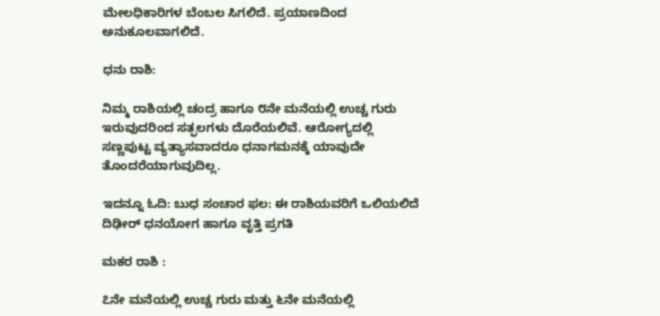ಮೇಲಧಿಕಾರಿಗಳ ಬೆಂಬಲ ಸಿಗಲಿದೆ. ಪ್ರಯಾಣದಿಂದ ಅನುಕೂಲವಾಗಲಿದೆ.

ಧನು ರಾಶಿ:

ನಿಮ್ಮ ರಾಶಿಯಲ್ಲಿ ಚಂದ್ರ ಹಾಗೂ ೮ನೇ ಮನೆಯಲ್ಲಿ ಉಚ್ಚ ಗುರು ಇರುವುದರಿಂದ ಸತ್ಫಲಗಳು ದೊರೆಯಲಿವೆ. ಆರೋಗ್ಯದಲ್ಲಿ ಸಣ್ಣಪುಟ್ಟ ವ್ಯತ್ಯಾಸವಾದರೂ ಧನಾಗಮನಕ್ಕೆ ಯಾವುದೇ ತೊಂದರೆಯಾಗುವುದಿಲ್ಲ.

ಇದನ್ನೂ ಓದಿ: ಬುಧ ಸಂಚಾರ ಫಲ: ಈ ರಾಶಿಯವರಿಗೆ ಒಲಿಯಲಿದೆ ದಿಢೀರ್ ಧನಯೋಗ ಹಾಗೂ ವೃತ್ತಿ ಪ್ರಗತಿ

ಮಕರ ರಾಶಿ :

೭ನೇ ಮನೆಯಲ್ಲಿ ಉಚ್ಚ ಗುರು ಮತ್ತು ೬ನೇ ಮನೆಯಲ್ಲಿ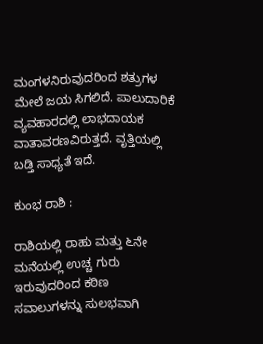ಮಂಗಳನಿರುವುದರಿಂದ ಶತ್ರುಗಳ ಮೇಲೆ ಜಯ ಸಿಗಲಿದೆ. ಪಾಲುದಾರಿಕೆ ವ್ಯವಹಾರದಲ್ಲಿ ಲಾಭದಾಯಕ ವಾತಾವರಣವಿರುತ್ತದೆ. ವೃತ್ತಿಯಲ್ಲಿ ಬಡ್ತಿ ಸಾಧ್ಯತೆ ಇದೆ.

ಕುಂಭ ರಾಶಿ :

ರಾಶಿಯಲ್ಲಿ ರಾಹು ಮತ್ತು ೬ನೇ ಮನೆಯಲ್ಲಿ ಉಚ್ಚ ಗುರು ಇರುವುದರಿಂದ ಕಠಿಣ ಸವಾಲುಗಳನ್ನು ಸುಲಭವಾಗಿ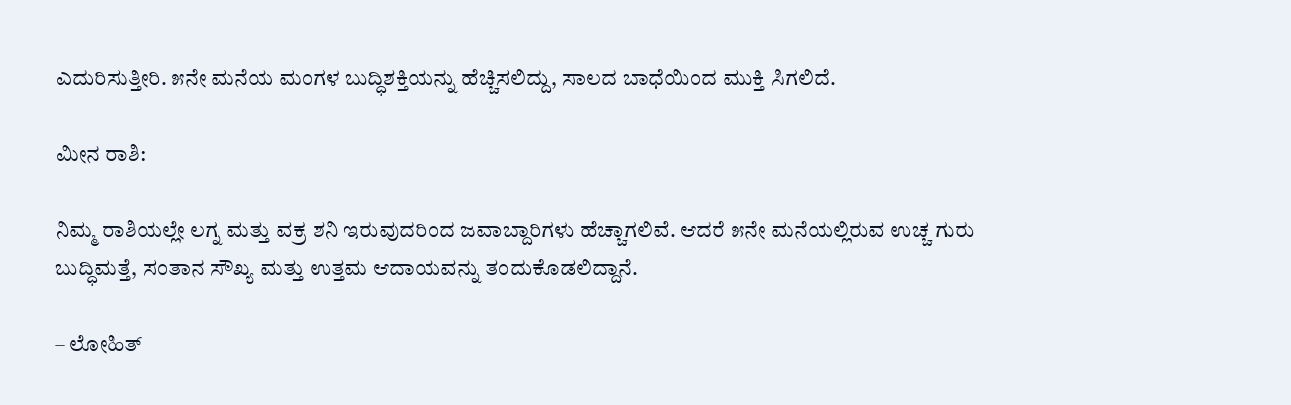ಎದುರಿಸುತ್ತೀರಿ. ೫ನೇ ಮನೆಯ ಮಂಗಳ ಬುದ್ಧಿಶಕ್ತಿಯನ್ನು ಹೆಚ್ಚಿಸಲಿದ್ದು, ಸಾಲದ ಬಾಧೆಯಿಂದ ಮುಕ್ತಿ ಸಿಗಲಿದೆ.

ಮೀನ ರಾಶಿ:

ನಿಮ್ಮ ರಾಶಿಯಲ್ಲೇ ಲಗ್ನ ಮತ್ತು ವಕ್ರ ಶನಿ ಇರುವುದರಿಂದ ಜವಾಬ್ದಾರಿಗಳು ಹೆಚ್ಚಾಗಲಿವೆ. ಆದರೆ ೫ನೇ ಮನೆಯಲ್ಲಿರುವ ಉಚ್ಚ ಗುರು ಬುದ್ಧಿಮತ್ತೆ, ಸಂತಾನ ಸೌಖ್ಯ ಮತ್ತು ಉತ್ತಮ ಆದಾಯವನ್ನು ತಂದುಕೊಡಲಿದ್ದಾನೆ.

– ಲೋಹಿತ್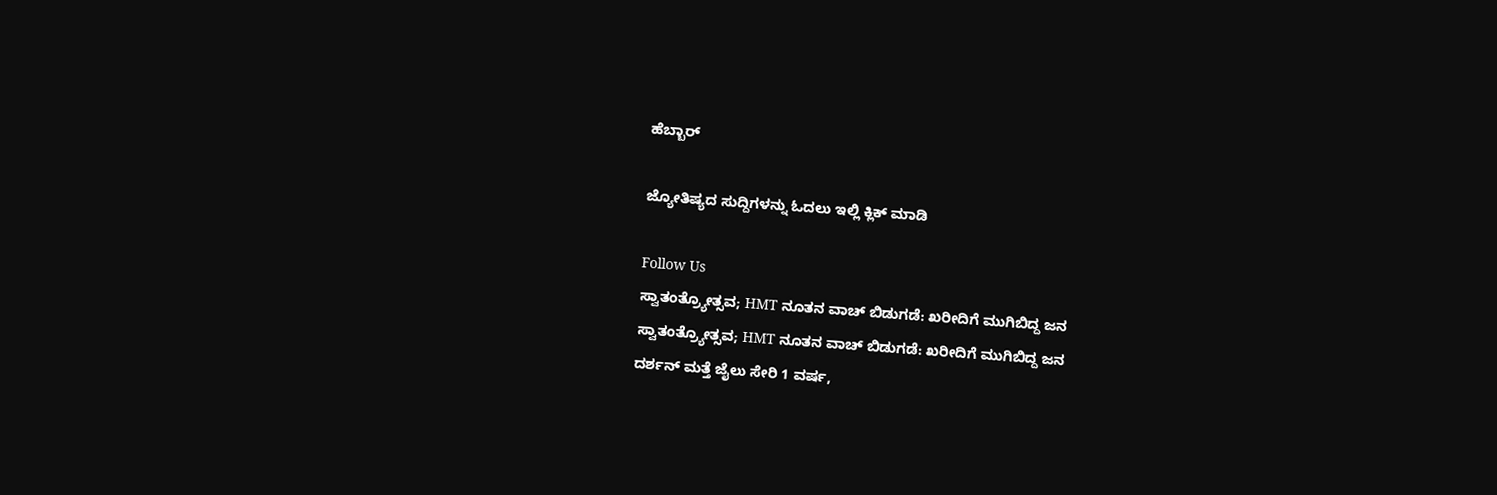ಹೆಬ್ಬಾರ್

ಜ್ಯೋತಿಷ್ಯದ ಸುದ್ದಿಗಳನ್ನು ಓದಲು ಇಲ್ಲಿ ಕ್ಲಿಕ್ ಮಾಡಿ

Follow Us
ಸ್ವಾತಂತ್ರ್ಯೋತ್ಸವ; HMT ನೂತನ ವಾಚ್ ಬಿಡುಗಡೆ: ಖರೀದಿಗೆ ಮುಗಿಬಿದ್ದ ಜನ
ಸ್ವಾತಂತ್ರ್ಯೋತ್ಸವ; HMT ನೂತನ ವಾಚ್ ಬಿಡುಗಡೆ: ಖರೀದಿಗೆ ಮುಗಿಬಿದ್ದ ಜನ
ದರ್ಶನ್ ಮತ್ತೆ ಜೈಲು ಸೇರಿ 1 ವರ್ಷ,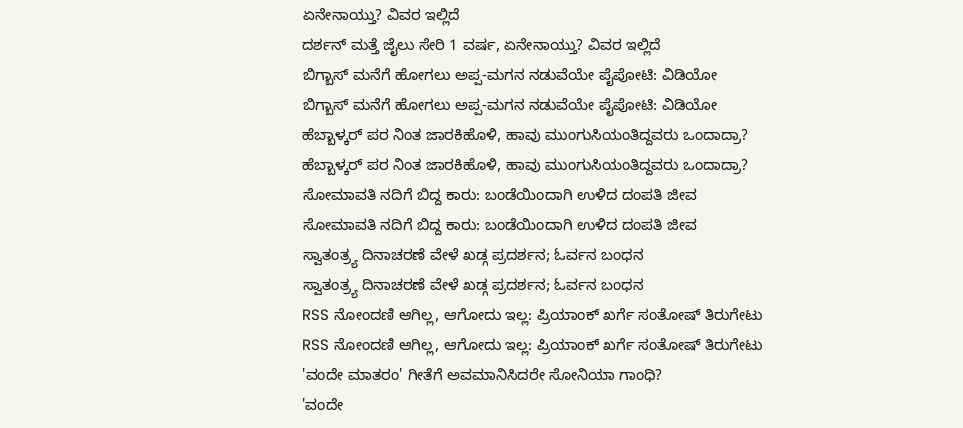ಏನೇನಾಯ್ತು? ವಿವರ ಇಲ್ಲಿದೆ
ದರ್ಶನ್ ಮತ್ತೆ ಜೈಲು ಸೇರಿ 1 ವರ್ಷ, ಏನೇನಾಯ್ತು? ವಿವರ ಇಲ್ಲಿದೆ
ಬಿಗ್ಬಾಸ್ ಮನೆಗೆ ಹೋಗಲು ಅಪ್ಪ-ಮಗನ ನಡುವೆಯೇ ಪೈಪೋಟಿ: ವಿಡಿಯೋ
ಬಿಗ್ಬಾಸ್ ಮನೆಗೆ ಹೋಗಲು ಅಪ್ಪ-ಮಗನ ನಡುವೆಯೇ ಪೈಪೋಟಿ: ವಿಡಿಯೋ
ಹೆಬ್ಬಾಳ್ಕರ್ ಪರ ನಿಂತ ಜಾರಕಿಹೊಳಿ, ಹಾವು ಮುಂಗುಸಿಯಂತಿದ್ದವರು ಒಂದಾದ್ರಾ?
ಹೆಬ್ಬಾಳ್ಕರ್ ಪರ ನಿಂತ ಜಾರಕಿಹೊಳಿ, ಹಾವು ಮುಂಗುಸಿಯಂತಿದ್ದವರು ಒಂದಾದ್ರಾ?
ಸೋಮಾವತಿ ನದಿಗೆ ಬಿದ್ದ ಕಾರು: ಬಂಡೆಯಿಂದಾಗಿ ಉಳಿದ ದಂಪತಿ ಜೀವ
ಸೋಮಾವತಿ ನದಿಗೆ ಬಿದ್ದ ಕಾರು: ಬಂಡೆಯಿಂದಾಗಿ ಉಳಿದ ದಂಪತಿ ಜೀವ
ಸ್ವಾತಂತ್ರ್ಯ ದಿನಾಚರಣೆ ವೇಳೆ ಖಡ್ಗ ಪ್ರದರ್ಶನ; ಓರ್ವನ ಬಂಧನ
ಸ್ವಾತಂತ್ರ್ಯ ದಿನಾಚರಣೆ ವೇಳೆ ಖಡ್ಗ ಪ್ರದರ್ಶನ; ಓರ್ವನ ಬಂಧನ
RSS ನೋಂದಣಿ ಆಗಿಲ್ಲ, ಆಗೋದು ಇಲ್ಲ: ಪ್ರಿಯಾಂಕ್ ಖರ್ಗೆ ಸಂತೋಷ್ ತಿರುಗೇಟು
RSS ನೋಂದಣಿ ಆಗಿಲ್ಲ, ಆಗೋದು ಇಲ್ಲ: ಪ್ರಿಯಾಂಕ್ ಖರ್ಗೆ ಸಂತೋಷ್ ತಿರುಗೇಟು
'ವಂದೇ ಮಾತರಂ' ಗೀತೆಗೆ ಅವಮಾನಿಸಿದರೇ ಸೋನಿಯಾ ಗಾಂಧಿ?
'ವಂದೇ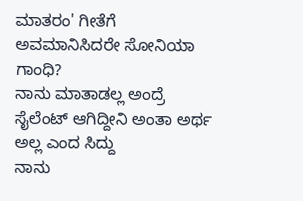ಮಾತರಂ' ಗೀತೆಗೆ ಅವಮಾನಿಸಿದರೇ ಸೋನಿಯಾ ಗಾಂಧಿ?
ನಾನು ಮಾತಾಡಲ್ಲ ಅಂದ್ರೆ ಸೈಲೆಂಟ್ ಆಗಿದ್ದೀನಿ ಅಂತಾ ಅರ್ಥ ಅಲ್ಲ ಎಂದ ಸಿದ್ದು
ನಾನು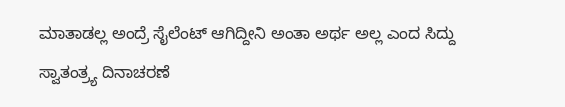ಮಾತಾಡಲ್ಲ ಅಂದ್ರೆ ಸೈಲೆಂಟ್ ಆಗಿದ್ದೀನಿ ಅಂತಾ ಅರ್ಥ ಅಲ್ಲ ಎಂದ ಸಿದ್ದು
ಸ್ವಾತಂತ್ರ್ಯ ದಿನಾಚರಣೆ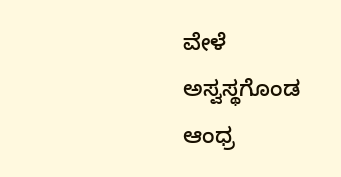ವೇಳೆ ಅಸ್ವಸ್ಥಗೊಂಡ ಆಂಧ್ರ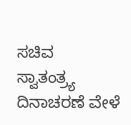ಸಚಿವ
ಸ್ವಾತಂತ್ರ್ಯ ದಿನಾಚರಣೆ ವೇಳೆ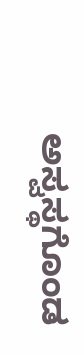ಅಸ್ವಸ್ಥಗೊಂಡ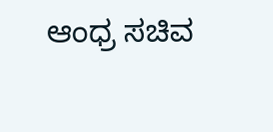ಆಂಧ್ರ ಸಚಿವ